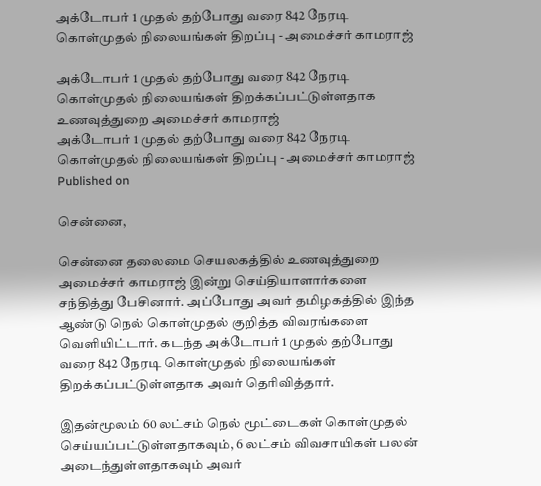அக்டோபர் 1 முதல் தற்போது வரை 842 நேரடி கொள்முதல் நிலையங்கள் திறப்பு - அமைச்சர் காமராஜ்

அக்டோபர் 1 முதல் தற்போது வரை 842 நேரடி கொள்முதல் நிலையங்கள் திறக்கப்பட்டுள்ளதாக உணவுத்துறை அமைச்சர் காமராஜ்
அக்டோபர் 1 முதல் தற்போது வரை 842 நேரடி கொள்முதல் நிலையங்கள் திறப்பு - அமைச்சர் காமராஜ்
Published on

சென்னை,

சென்னை தலைமை செயலகத்தில் உணவுத்துறை அமைச்சர் காமராஜ் இன்று செய்தியாளார்களை சந்தித்து பேசினார். அப்போது அவர் தமிழகத்தில் இந்த ஆண்டு நெல் கொள்முதல் குறித்த விவரங்களை வெளியிட்டார். கடந்த அக்டோபர் 1 முதல் தற்போது வரை 842 நேரடி கொள்முதல் நிலையங்கள் திறக்கப்பட்டுள்ளதாக அவர் தெரிவித்தார்.

இதன்மூலம் 60 லட்சம் நெல் மூட்டைகள் கொள்முதல் செய்யப்பட்டுள்ளதாகவும், 6 லட்சம் விவசாயிகள் பலன் அடைந்துள்ளதாகவும் அவர்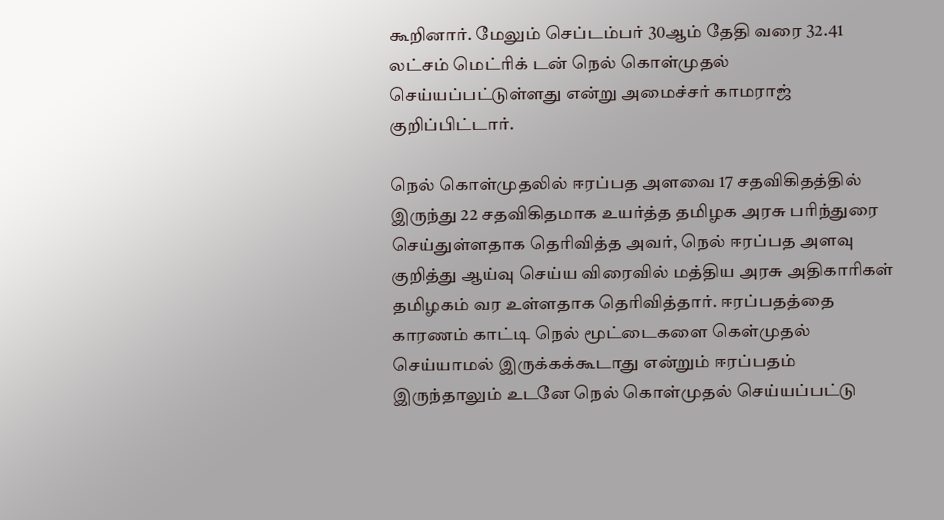கூறினார். மேலும் செப்டம்பர் 30ஆம் தேதி வரை 32.41 லட்சம் மெட்ரிக் டன் நெல் கொள்முதல் செய்யப்பட்டுள்ளது என்று அமைச்சர் காமராஜ் குறிப்பிட்டார்.

நெல் கொள்முதலில் ஈரப்பத அளவை 17 சதவிகிதத்தில் இருந்து 22 சதவிகிதமாக உயர்த்த தமிழக அரசு பரிந்துரை செய்துள்ளதாக தெரிவித்த அவர், நெல் ஈரப்பத அளவு குறித்து ஆய்வு செய்ய விரைவில் மத்திய அரசு அதிகாரிகள் தமிழகம் வர உள்ளதாக தெரிவித்தார். ஈரப்பதத்தை காரணம் காட்டி நெல் மூட்டைகளை கெள்முதல் செய்யாமல் இருக்கக்கூடாது என்றும் ஈரப்பதம் இருந்தாலும் உடனே நெல் கொள்முதல் செய்யப்பட்டு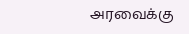அரவைக்கு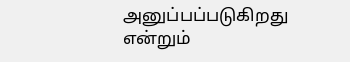அனுப்பப்படுகிறது என்றும்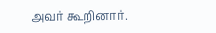அவர் கூறினார்.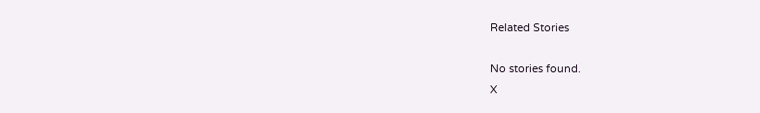Related Stories

No stories found.
X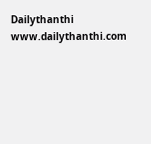Dailythanthi
www.dailythanthi.com